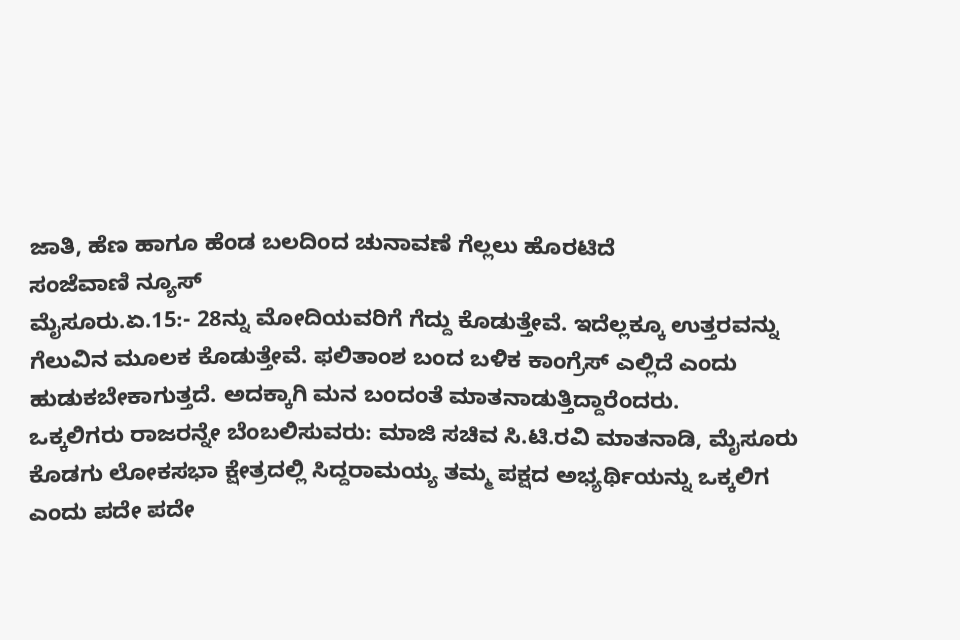ಜಾತಿ, ಹೆಣ ಹಾಗೂ ಹೆಂಡ ಬಲದಿಂದ ಚುನಾವಣೆ ಗೆಲ್ಲಲು ಹೊರಟಿದೆ
ಸಂಜೆವಾಣಿ ನ್ಯೂಸ್
ಮೈಸೂರು.ಏ.15:- 28ನ್ನು ಮೋದಿಯವರಿಗೆ ಗೆದ್ದು ಕೊಡುತ್ತೇವೆ. ಇದೆಲ್ಲಕ್ಕೂ ಉತ್ತರವನ್ನು ಗೆಲುವಿನ ಮೂಲಕ ಕೊಡುತ್ತೇವೆ. ಫಲಿತಾಂಶ ಬಂದ ಬಳಿಕ ಕಾಂಗ್ರೆಸ್ ಎಲ್ಲಿದೆ ಎಂದು ಹುಡುಕಬೇಕಾಗುತ್ತದೆ. ಅದಕ್ಕಾಗಿ ಮನ ಬಂದಂತೆ ಮಾತನಾಡುತ್ತಿದ್ದಾರೆಂದರು.
ಒಕ್ಕಲಿಗರು ರಾಜರನ್ನೇ ಬೆಂಬಲಿಸುವರು: ಮಾಜಿ ಸಚಿವ ಸಿ.ಟಿ.ರವಿ ಮಾತನಾಡಿ, ಮೈಸೂರು ಕೊಡಗು ಲೋಕಸಭಾ ಕ್ಷೇತ್ರದಲ್ಲಿ ಸಿದ್ದರಾಮಯ್ಯ ತಮ್ಮ ಪಕ್ಷದ ಅಭ್ಯರ್ಥಿಯನ್ನು ಒಕ್ಕಲಿಗ ಎಂದು ಪದೇ ಪದೇ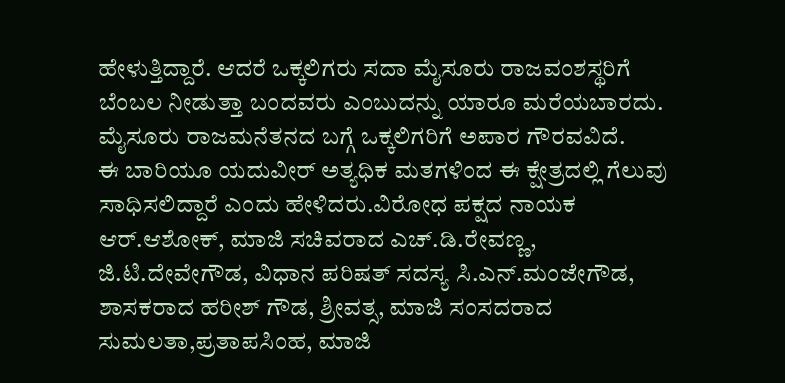ಹೇಳುತ್ತಿದ್ದಾರೆ. ಆದರೆ ಒಕ್ಕಲಿಗರು ಸದಾ ಮೈಸೂರು ರಾಜವಂಶಸ್ಥರಿಗೆ ಬೆಂಬಲ ನೀಡುತ್ತಾ ಬಂದವರು ಎಂಬುದನ್ನು ಯಾರೂ ಮರೆಯಬಾರದು. ಮೈಸೂರು ರಾಜಮನೆತನದ ಬಗ್ಗೆ ಒಕ್ಕಲಿಗರಿಗೆ ಅಪಾರ ಗೌರವವಿದೆ.
ಈ ಬಾರಿಯೂ ಯದುವೀರ್ ಅತ್ಯಧಿಕ ಮತಗಳಿಂದ ಈ ಕ್ಷೇತ್ರದಲ್ಲಿ ಗೆಲುವು ಸಾಧಿಸಲಿದ್ದಾರೆ ಎಂದು ಹೇಳಿದರು.ವಿರೋಧ ಪಕ್ಷದ ನಾಯಕ ಆರ್.ಆಶೋಕ್, ಮಾಜಿ ಸಚಿವರಾದ ಎಚ್.ಡಿ.ರೇವಣ್ಣ, ಜಿ.ಟಿ.ದೇವೇಗೌಡ, ವಿಧಾನ ಪರಿಷತ್ ಸದಸ್ಯ ಸಿ.ಎನ್.ಮಂಜೇಗೌಡ, ಶಾಸಕರಾದ ಹರೀಶ್ ಗೌಡ, ಶ್ರೀವತ್ಸ, ಮಾಜಿ ಸಂಸದರಾದ ಸುಮಲತಾ,ಪ್ರತಾಪಸಿಂಹ, ಮಾಜಿ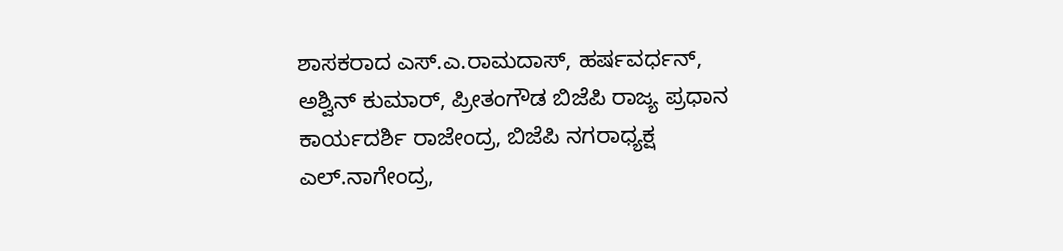ಶಾಸಕರಾದ ಎಸ್.ಎ.ರಾಮದಾಸ್, ಹರ್ಷವರ್ಧನ್, ಅಶ್ವಿನ್ ಕುಮಾರ್, ಪ್ರೀತಂಗೌಡ ಬಿಜೆಪಿ ರಾಜ್ಯ ಪ್ರಧಾನ ಕಾರ್ಯದರ್ಶಿ ರಾಜೇಂದ್ರ, ಬಿಜೆಪಿ ನಗರಾಧ್ಯಕ್ಷ ಎಲ್.ನಾಗೇಂದ್ರ,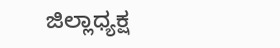ಜಿಲ್ಲಾಧ್ಯಕ್ಷ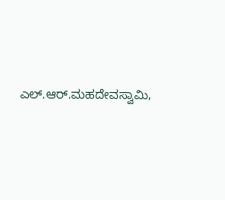ಎಲ್.ಆರ್.ಮಹದೇವಸ್ವಾಮಿ,